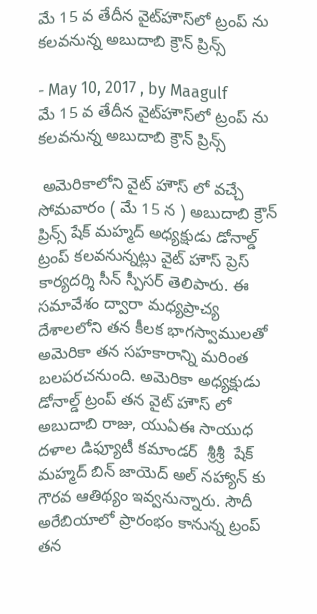మే 15 వ తేదీన వైట్‌హౌస్‌లో ట్రంప్ ను కలవనున్న అబుదాబి క్రౌన్ ప్రిన్స్

- May 10, 2017 , by Maagulf
మే 15 వ తేదీన వైట్‌హౌస్‌లో ట్రంప్ ను  కలవనున్న అబుదాబి క్రౌన్ ప్రిన్స్

 అమెరికాలోని వైట్ హౌస్ లో వచ్చే సోమవారం ( మే 15 న ) అబుదాబి క్రౌన్ ప్రిన్స్ షేక్ మహ్మద్ అధ్యక్షుడు డోనాల్డ్ ట్రంప్ కలవనున్నట్లు వైట్ హౌస్ ప్రెస్ కార్యదర్శి సీన్ స్పీసర్ తెలిపారు. ఈ సమావేశం ద్వారా మధ్యప్రాచ్య దేశాలలోని తన కీలక భాగస్వాములతో అమెరికా తన సహకారాన్ని మరింత బలపరచనుంది. అమెరికా అధ్యక్షుడు డోనాల్డ్ ట్రంప్ తన వైట్ హౌస్ లో అబుదాబి రాజు, యుఏఈ సాయుధ దళాల డిఫ్యూటీ కమాండర్  శ్రీశ్రీ  షేక్ మహ్మద్ బిన్ జాయెద్ అల్ నహ్యాన్ కు  గౌరవ ఆతిథ్యం ఇవ్వనున్నారు. సౌదీ అరేబియాలో ప్రారంభం కానున్న ట్రంప్ తన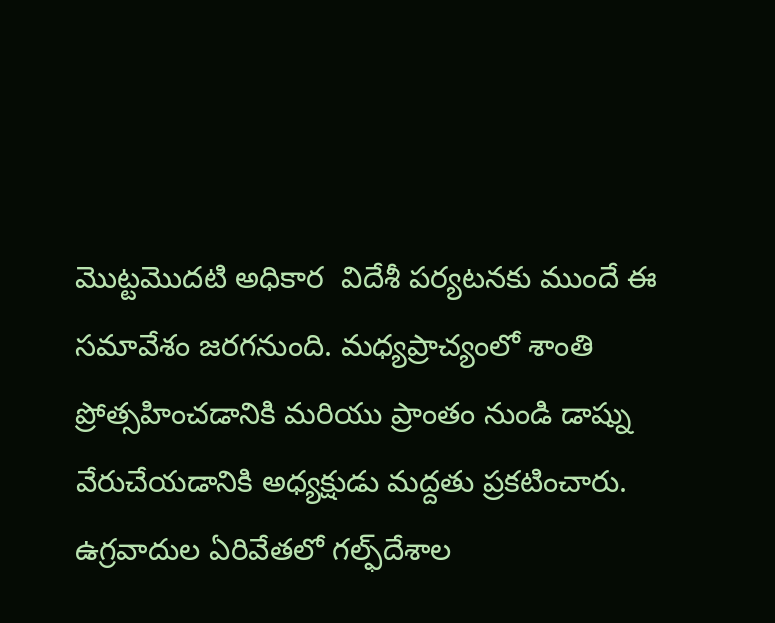మొట్టమొదటి అధికార  విదేశీ పర్యటనకు ముందే ఈ సమావేశం జరగనుంది. మధ్యప్రాచ్యంలో శాంతి ప్రోత్సహించడానికి మరియు ప్రాంతం నుండి డాష్ను వేరుచేయడానికి అధ్యక్షుడు మద్దతు ప్రకటించారు.  ఉగ్రవాదుల ఏరివేతలో గల్ఫ్‌దేశాల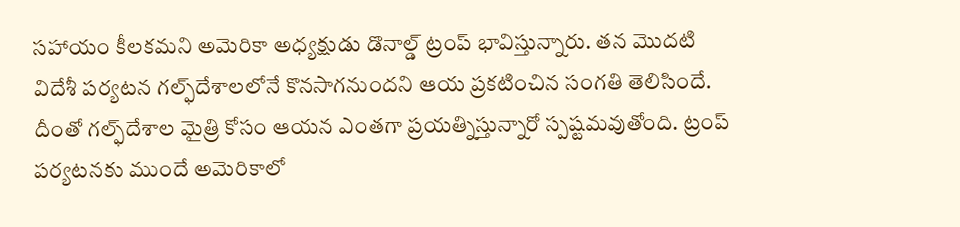సహాయం కీలకమని అమెరికా అధ్యక్షుడు డొనాల్డ్ ట్రంప్ భావిస్తున్నారు. తన మొదటి విదేశీ పర్యటన గల్ఫ్‌దేశాలలోనే కొనసాగనుందని ఆయ ప్రకటించిన సంగతి తెలిసిందే. దీంతో గల్ఫ్‌దేశాల మైత్రి కోసం ఆయన ఎంతగా ప్రయత్నిస్తున్నారో స్పష్టమవుతోంది. ట్రంప్ పర్యటనకు ముందే అమెరికాలో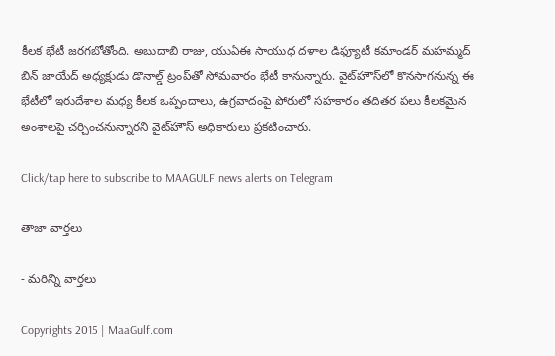కీలక భేటీ జరగబోతోంది. అబుదాబి రాజు, యుఏఈ సాయుధ దళాల డిఫ్యూటీ కమాండర్ మహమ్మద్ బిన్ జాయేద్ అధ్యక్షుడు డొనాల్డ్ ట్రంప్‌‌తో సోమవారం భేటీ కానున్నారు. వైట్‌హౌస్‌లో కొనసాగనున్న ఈ భేటీలో ఇరుదేశాల మధ్య కీలక ఒప్పందాలు, ఉగ్రవాదంపై పోరులో సహకారం తదితర పలు కీలకమైన అంశాలపై చర్చించనున్నారని వైట్‌హౌస్ అధికారులు ప్రకటించారు.

Click/tap here to subscribe to MAAGULF news alerts on Telegram

తాజా వార్తలు

- మరిన్ని వార్తలు

Copyrights 2015 | MaaGulf.com